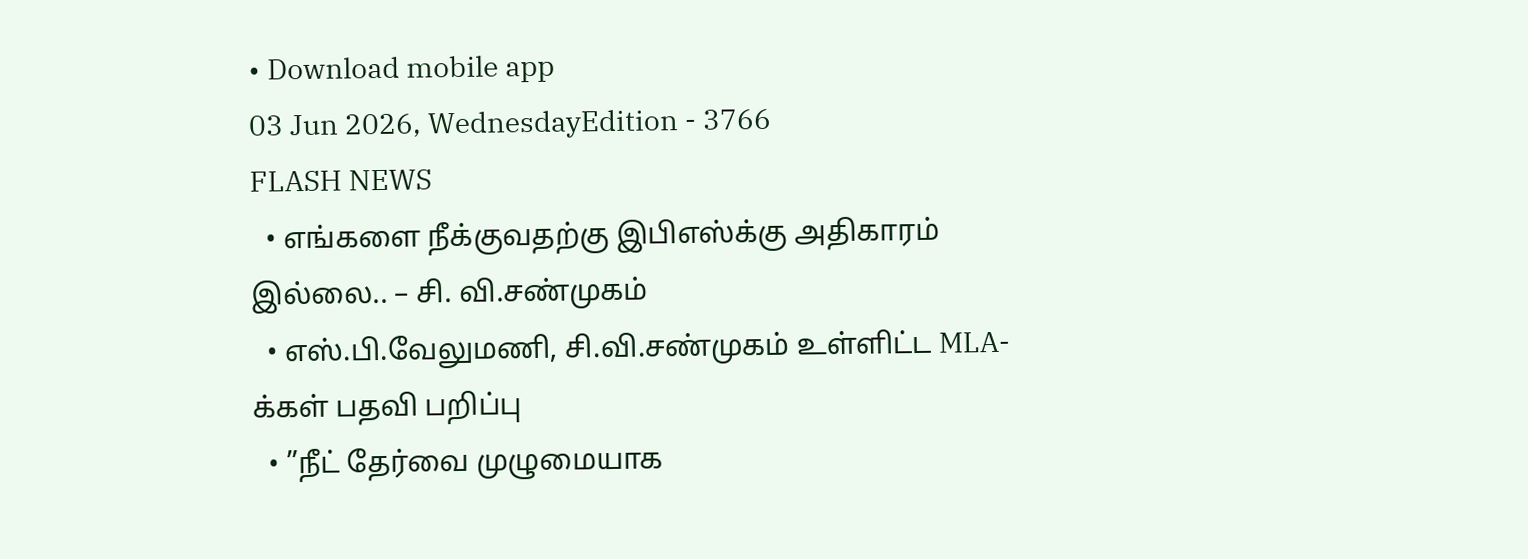• Download mobile app
03 Jun 2026, WednesdayEdition - 3766
FLASH NEWS
  • எங்களை நீக்குவதற்கு இபிஎஸ்க்கு அதிகாரம் இல்லை.. – சி. வி.சண்முகம்
  • எஸ்.பி.வேலுமணி, சி.வி.சண்முகம் உள்ளிட்ட MLA-க்கள் பதவி பறிப்பு
  • ”நீட் தேர்வை முழுமையாக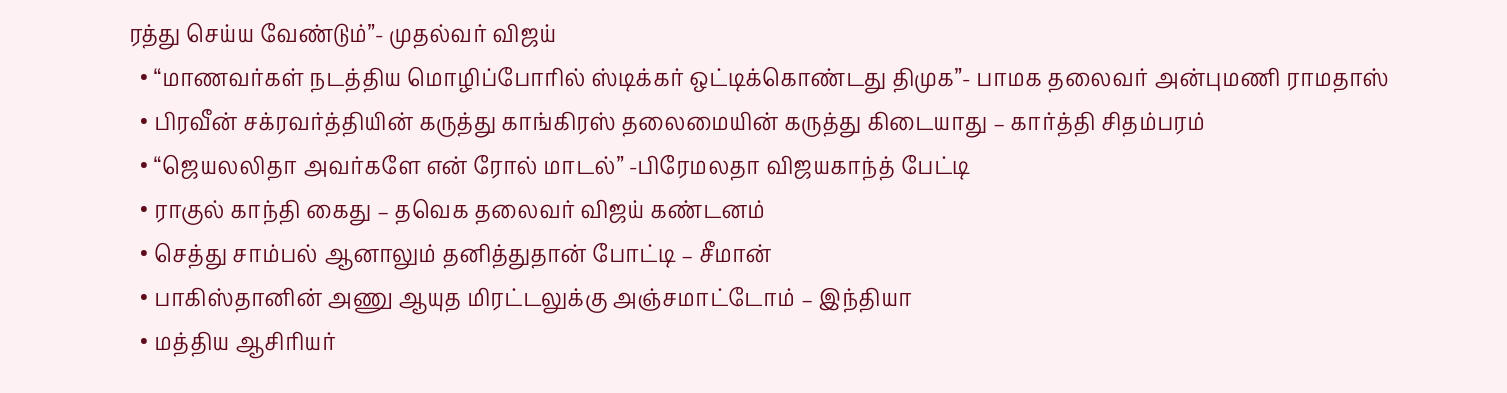ரத்து செய்ய வேண்டும்”- முதல்வர் விஜய்
  • “மாணவர்கள் நடத்திய மொழிப்போரில் ஸ்டிக்கர் ஒட்டிக்கொண்டது திமுக”- பாமக தலைவர் அன்புமணி ராமதாஸ்
  • பிரவீன் சக்ரவர்த்தியின் கருத்து காங்கிரஸ் தலைமையின் கருத்து கிடையாது – கார்த்தி சிதம்பரம்
  • “ஜெயலலிதா அவர்களே என் ரோல் மாடல்” -பிரேமலதா விஜயகாந்த் பேட்டி
  • ராகுல் காந்தி கைது – தவெக தலைவர் விஜய் கண்டனம்
  • செத்து சாம்பல் ஆனாலும் தனித்துதான் போட்டி – சீமான்
  • பாகிஸ்தானின் அணு ஆயுத மிரட்டலுக்கு அஞ்சமாட்டோம் – இந்தியா
  • மத்திய ஆசிரியர்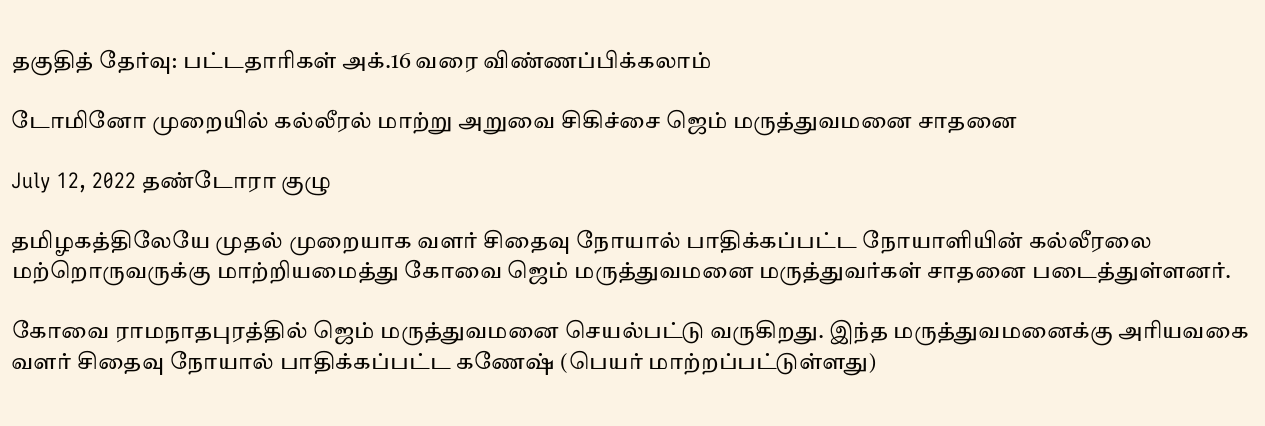தகுதித் தேர்வு: பட்டதாரிகள் அக்.16 வரை விண்ணப்பிக்கலாம்

டோமினோ முறையில் கல்லீரல் மாற்று அறுவை சிகிச்சை ஜெம் மருத்துவமனை சாதனை

July 12, 2022 தண்டோரா குழு

தமிழகத்திலேயே முதல் முறையாக வளர் சிதைவு நோயால் பாதிக்கப்பட்ட நோயாளியின் கல்லீரலை மற்றொருவருக்கு மாற்றியமைத்து கோவை ஜெம் மருத்துவமனை மருத்துவர்கள் சாதனை படைத்துள்ளனர்.

கோவை ராமநாதபுரத்தில் ஜெம் மருத்துவமனை செயல்பட்டு வருகிறது. இந்த மருத்துவமனைக்கு அரியவகை வளர் சிதைவு நோயால் பாதிக்கப்பட்ட கணேஷ் (பெயர் மாற்றப்பட்டுள்ளது)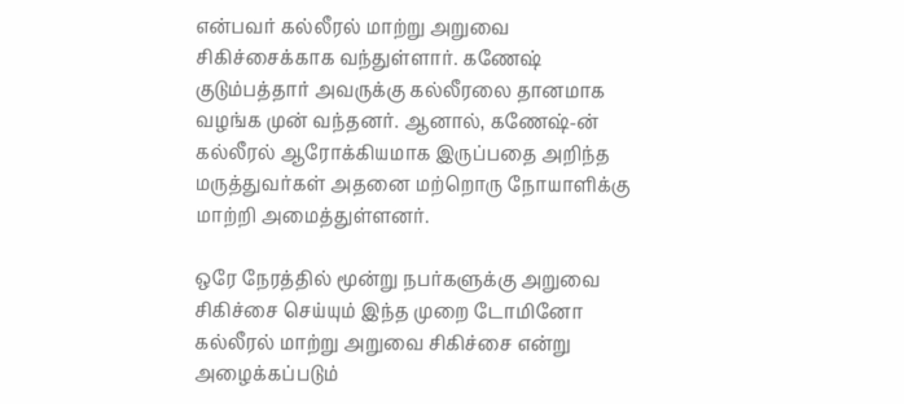என்பவர் கல்லீரல் மாற்று அறுவை சிகிச்சைக்காக வந்துள்ளார். கணேஷ் குடும்பத்தார் அவருக்கு கல்லீரலை தானமாக வழங்க முன் வந்தனர். ஆனால், கணேஷ்-ன் கல்லீரல் ஆரோக்கியமாக இருப்பதை அறிந்த மருத்துவர்கள் அதனை மற்றொரு நோயாளிக்கு மாற்றி அமைத்துள்ளனர்.

ஒரே நேரத்தில் மூன்று நபர்களுக்கு அறுவை சிகிச்சை செய்யும் இந்த முறை டோமினோ கல்லீரல் மாற்று அறுவை சிகிச்சை என்று அழைக்கப்படும்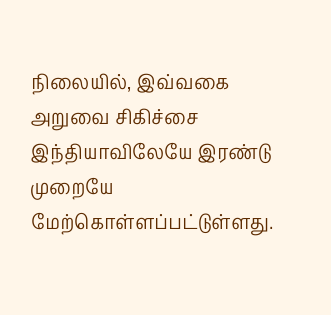நிலையில், இவ்வகை அறுவை சிகிச்சை இந்தியாவிலேயே இரண்டு முறையே மேற்கொள்ளப்பட்டுள்ளது.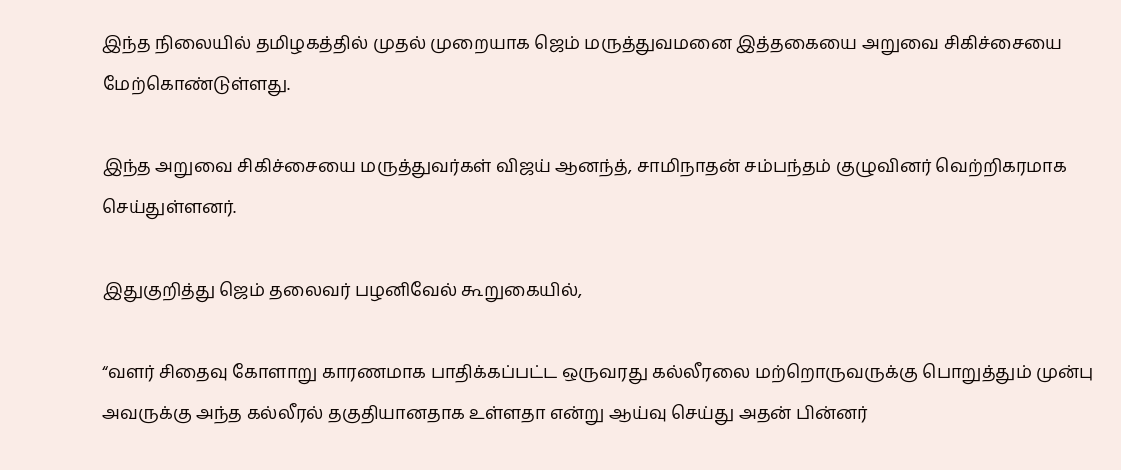இந்த நிலையில் தமிழகத்தில் முதல் முறையாக ஜெம் மருத்துவமனை இத்தகையை அறுவை சிகிச்சையை மேற்கொண்டுள்ளது.

இந்த அறுவை சிகிச்சையை மருத்துவர்கள் விஜய் ஆனந்த், சாமிநாதன் சம்பந்தம் குழுவினர் வெற்றிகரமாக செய்துள்ளனர்.

இதுகுறித்து ஜெம் தலைவர் பழனிவேல் கூறுகையில்,

“வளர் சிதைவு கோளாறு காரணமாக பாதிக்கப்பட்ட ஒருவரது கல்லீரலை மற்றொருவருக்கு பொறுத்தும் முன்பு அவருக்கு அந்த கல்லீரல் தகுதியானதாக உள்ளதா என்று ஆய்வு செய்து அதன் பின்னர்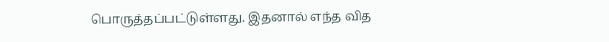பொருத்தப்பட்டுள்ளது. இதனால் எந்த வித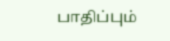பாதிப்பும்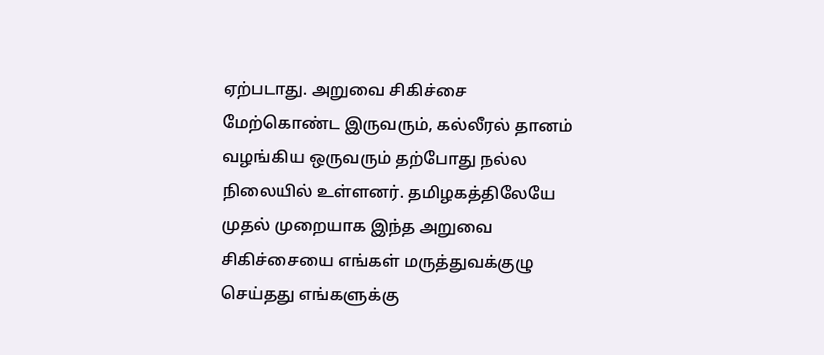ஏற்படாது. அறுவை சிகிச்சை மேற்கொண்ட இருவரும், கல்லீரல் தானம் வழங்கிய ஒருவரும் தற்போது நல்ல நிலையில் உள்ளனர். தமிழகத்திலேயே முதல் முறையாக இந்த அறுவை சிகிச்சையை எங்கள் மருத்துவக்குழு செய்தது எங்களுக்கு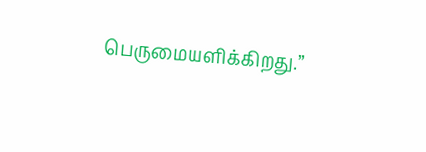பெருமையளிக்கிறது.”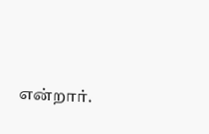என்றார்.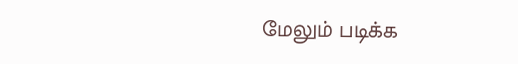மேலும் படிக்க